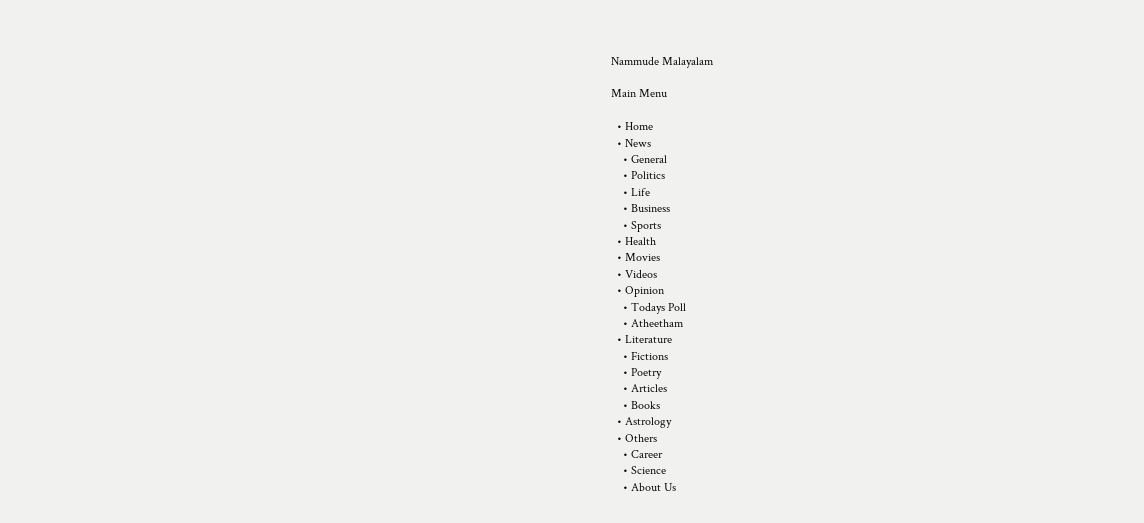Nammude Malayalam

Main Menu

  • Home
  • News
    • General
    • Politics
    • Life
    • Business
    • Sports
  • Health
  • Movies
  • Videos
  • Opinion
    • Todays Poll
    • Atheetham
  • Literature
    • Fictions
    • Poetry
    • Articles
    • Books
  • Astrology
  • Others
    • Career
    • Science
    • About Us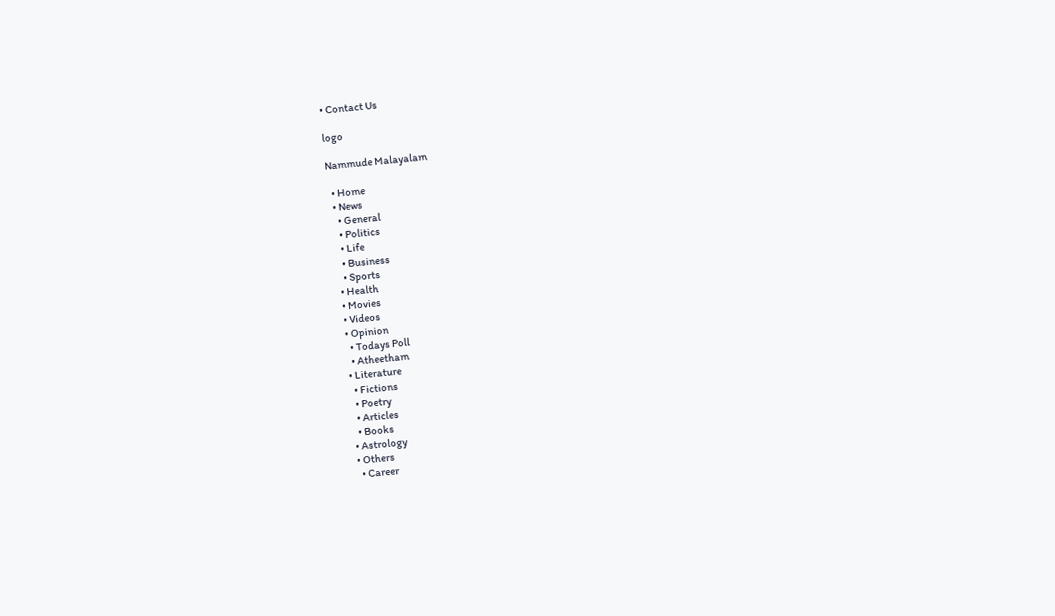• Contact Us

logo

Nammude Malayalam

  • Home
  • News
    • General
    • Politics
    • Life
    • Business
    • Sports
  • Health
  • Movies
  • Videos
  • Opinion
    • Todays Poll
    • Atheetham
  • Literature
    • Fictions
    • Poetry
    • Articles
    • Books
  • Astrology
  • Others
    • Career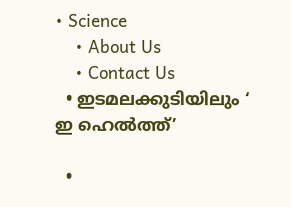• Science
    • About Us
    • Contact Us
  • ഇടമലക്കുടിയിലും ‘ ഇ ഹെല്‍ത്ത്’

  •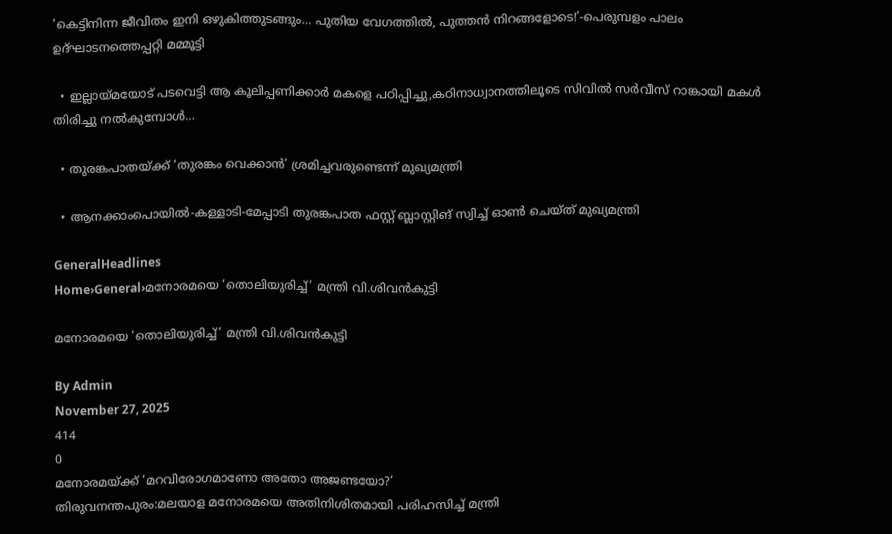‘കെട്ടിനിന്ന ജീവിതം ഇനി ഒഴുകിത്തുടങ്ങും… പുതിയ വേഗത്തിൽ, പുത്തൻ നിറങ്ങളോടെ!’-പെരുമ്പളം പാലം ഉദ്ഘാടനത്തെപ്പറ്റി മമ്മൂട്ടി

  • ഇല്ലായ്മയോട് പടവെട്ടി ആ കൂലിപ്പണിക്കാർ മകളെ പഠിപ്പിച്ചു,കഠിനാധ്വാനത്തിലൂടെ സിവിൽ സർവീസ് റാങ്കായി മകൾ തിരിച്ചു നൽകുമ്പോൾ…

  • തുരങ്കപാതയ്ക്ക് ‘തുരങ്കം വെക്കാൻ’ ശ്രമിച്ചവരുണ്ടെന്ന് മുഖ്യമന്ത്രി

  • ആനക്കാംപൊയിൽ-കള്ളാടി-മേപ്പാടി തുരങ്കപാത ഫസ്റ്റ് ബ്ലാസ്റ്റിങ് സ്വിച്ച് ഓൺ ചെയ്ത് മുഖ്യമന്ത്രി

GeneralHeadlines
Home›General›മനോരമയെ ‘തൊലിയുരിച്ച്’ മന്ത്രി വി.ശിവൻകുട്ടി

മനോരമയെ ‘തൊലിയുരിച്ച്’ മന്ത്രി വി.ശിവൻകുട്ടി

By Admin
November 27, 2025
414
0
മനോരമയ്ക്ക് ‘മറവിരോഗമാണോ അതോ അജണ്ടയോ?’
തിരുവനന്തപുരം:മലയാള മനോരമയെ അതിനിശിതമായി പരിഹസിച്ച് മന്ത്രി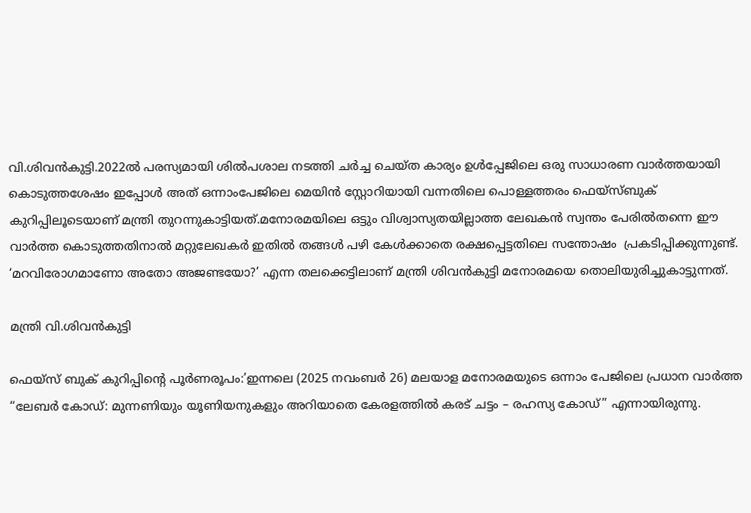വി.ശിവൻകുട്ടി.2022ൽ പരസ്യമായി ശിൽപശാല നടത്തി ചർച്ച ചെയ്ത കാര്യം ഉൾപ്പേജിലെ ഒരു സാധാരണ വാർത്തയായി കൊടുത്തശേഷം ഇപ്പോൾ അത് ഒന്നാംപേജിലെ മെയിൻ സ്റ്റോറിയായി വന്നതിലെ പൊള്ളത്തരം ഫെയ്സ്ബുക് കുറിപ്പിലൂടെയാണ് മന്ത്രി തുറന്നുകാട്ടിയത്.മനോരമയിലെ ഒട്ടും വിശ്വാസ്യതയില്ലാത്ത ലേഖകൻ സ്വന്തം പേരിൽതന്നെ ഈ വാർത്ത കൊടുത്തതിനാൽ മറ്റുലേഖകർ ഇതിൽ തങ്ങൾ പഴി കേൾക്കാതെ രക്ഷപ്പെട്ടതിലെ സന്തോഷം  പ്രകടിപ്പിക്കുന്നുണ്ട്.
‘മറവിരോഗമാണോ അതോ അജണ്ടയോ?’ എന്ന തലക്കെട്ടിലാണ് മന്ത്രി ശിവൻകുട്ടി മനോരമയെ തൊലിയുരിച്ചുകാട്ടുന്നത്.

മന്ത്രി വി.ശിവൻകുട്ടി

ഫെയ്സ് ബുക് കുറിപ്പിൻ്റെ പൂർണരൂപം:’ഇന്നലെ (2025 നവംബർ 26) മലയാള മനോരമയുടെ ഒന്നാം പേജിലെ പ്രധാന വാർത്ത “ലേബർ കോഡ്: മുന്നണിയും യൂണിയനുകളും അറിയാതെ കേരളത്തിൽ കരട് ചട്ടം – രഹസ്യ കോഡ്” എന്നായിരുന്നു.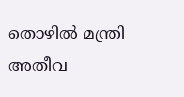തൊഴിൽ മന്ത്രി അതീവ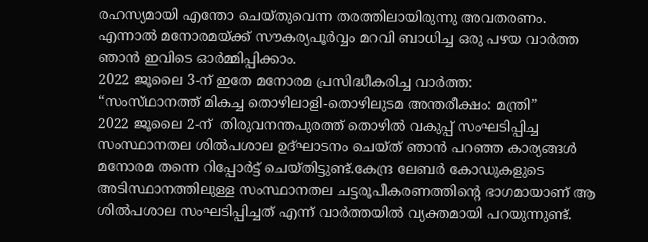രഹസ്യമായി എന്തോ ചെയ്തുവെന്ന തരത്തിലായിരുന്നു അവതരണം.
എന്നാൽ മനോരമയ്ക്ക് സൗകര്യപൂർവ്വം മറവി ബാധിച്ച ഒരു പഴയ വാർത്ത ഞാൻ ഇവിടെ ഓർമ്മിപ്പിക്കാം.
2022 ജൂലൈ 3-ന് ഇതേ മനോരമ പ്രസിദ്ധീകരിച്ച വാർത്ത:
“സംസ്‌ഥാനത്ത് മികച്ച തൊഴിലാളി-തൊഴിലുടമ അന്തരീക്ഷം: മന്ത്രി”
2022 ജൂലൈ 2-ന്  തിരുവനന്തപുരത്ത് തൊഴിൽ വകുപ്പ് സംഘടിപ്പിച്ച സംസ്ഥാനതല ശിൽപശാല ഉദ്ഘാടനം ചെയ്ത് ഞാൻ പറഞ്ഞ കാര്യങ്ങൾ മനോരമ തന്നെ റിപ്പോർട്ട് ചെയ്തിട്ടുണ്ട്.കേന്ദ്ര ലേബർ കോഡുകളുടെ അടിസ്ഥാനത്തിലുള്ള സംസ്ഥാനതല ചട്ടരൂപീകരണത്തിൻ്റെ ഭാഗമായാണ് ആ ശിൽപശാല സംഘടിപ്പിച്ചത് എന്ന് വാർത്തയിൽ വ്യക്തമായി പറയുന്നുണ്ട്.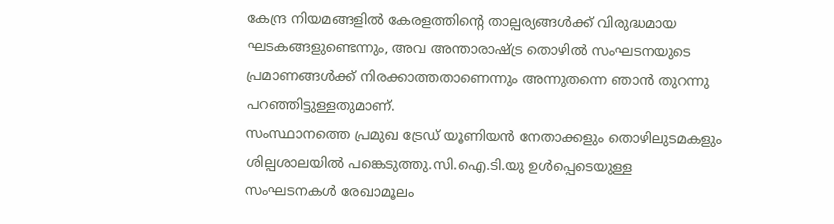കേന്ദ്ര നിയമങ്ങളിൽ കേരളത്തിന്‍റെ താല്പര്യങ്ങൾക്ക് വിരുദ്ധമായ ഘടകങ്ങളുണ്ടെന്നും, അവ അന്താരാഷ്ട്ര തൊഴിൽ സംഘടനയുടെ പ്രമാണങ്ങൾക്ക് നിരക്കാത്തതാണെന്നും അന്നുതന്നെ ഞാൻ തുറന്നു പറഞ്ഞിട്ടുള്ളതുമാണ്.
സംസ്ഥാനത്തെ പ്രമുഖ ട്രേഡ് യൂണിയൻ നേതാക്കളും തൊഴിലുടമകളും ശില്പശാലയിൽ പങ്കെടുത്തു.സി.ഐ.ടി.യു ഉൾപ്പെടെയുള്ള സംഘടനകൾ രേഖാമൂലം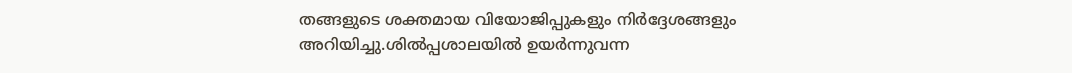തങ്ങളുടെ ശക്തമായ വിയോജിപ്പുകളും നിർദ്ദേശങ്ങളും അറിയിച്ചു.ശിൽപ്പശാലയിൽ ഉയർന്നുവന്ന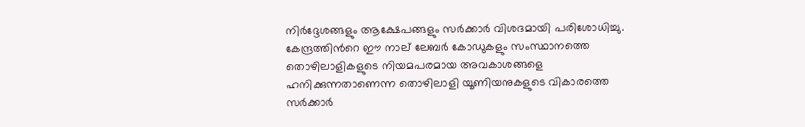നിർദ്ദേശങ്ങളും ആക്ഷേപങ്ങളും സർക്കാർ വിശദമായി പരിശോധിച്ചു.
കേന്ദ്രത്തിന്‍റെ ഈ നാല് ലേബർ കോഡുകളും സംസ്ഥാനത്തെ തൊഴിലാളികളുടെ നിയമപരമായ അവകാശങ്ങളെ ഹനിക്കുന്നതാണെന്ന തൊഴിലാളി യൂണിയനുകളുടെ വികാരത്തെ സർക്കാർ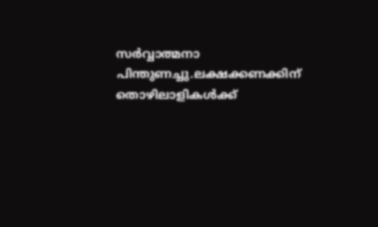സർവ്വാത്മനാ പിന്തുണച്ചു.ലക്ഷക്കണക്കിന് തൊഴിലാളികൾക്ക്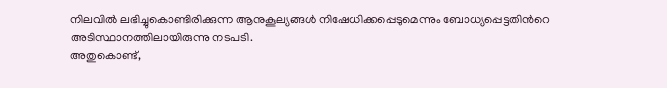നിലവിൽ ലഭിച്ചുകൊണ്ടിരിക്കുന്ന ആനുകൂല്യങ്ങൾ നിഷേധിക്കപ്പെടുമെന്നും ബോധ്യപ്പെട്ടതിന്‍റെ അടിസ്ഥാനത്തിലായിരുന്നു നടപടി.
അതുകൊണ്ട്,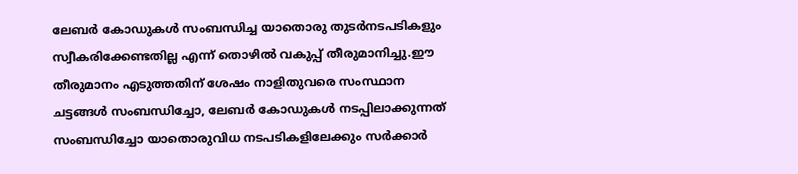ലേബർ കോഡുകൾ സംബന്ധിച്ച യാതൊരു തുടർനടപടികളും സ്വീകരിക്കേണ്ടതില്ല എന്ന് തൊഴിൽ വകുപ്പ് തീരുമാനിച്ചു.ഈ തീരുമാനം എടുത്തതിന് ശേഷം നാളിതുവരെ സംസ്ഥാന ചട്ടങ്ങൾ സംബന്ധിച്ചോ, ലേബർ കോഡുകൾ നടപ്പിലാക്കുന്നത് സംബന്ധിച്ചോ യാതൊരുവിധ നടപടികളിലേക്കും സർക്കാർ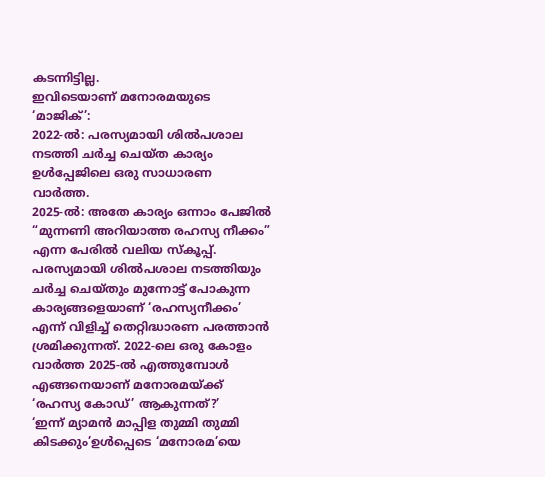കടന്നിട്ടില്ല.
ഇവിടെയാണ് മനോരമയുടെ ‘മാജിക്’:
2022-ൽ: പരസ്യമായി ശിൽപശാല നടത്തി ചർച്ച ചെയ്ത കാര്യം ഉൾപ്പേജിലെ ഒരു സാധാരണ വാർത്ത.
2025-ൽ: അതേ കാര്യം ഒന്നാം പേജിൽ “മുന്നണി അറിയാത്ത രഹസ്യ നീക്കം” എന്ന പേരിൽ വലിയ സ്കൂപ്പ്.
പരസ്യമായി ശിൽപശാല നടത്തിയും ചർച്ച ചെയ്തും മുന്നോട്ട് പോകുന്ന കാര്യങ്ങളെയാണ് ‘രഹസ്യനീക്കം’ എന്ന് വിളിച്ച് തെറ്റിദ്ധാരണ പരത്താൻ ശ്രമിക്കുന്നത്. 2022-ലെ ഒരു കോളം വാർത്ത 2025-ൽ എത്തുമ്പോൾ എങ്ങനെയാണ് മനോരമയ്ക്ക് ‘രഹസ്യ കോഡ്’ ആകുന്നത്?’
‘ഇന്ന് മ്യാമൻ മാപ്പിള തുമ്മി തുമ്മി കിടക്കും’ഉൾപ്പെടെ ‘മനോരമ’യെ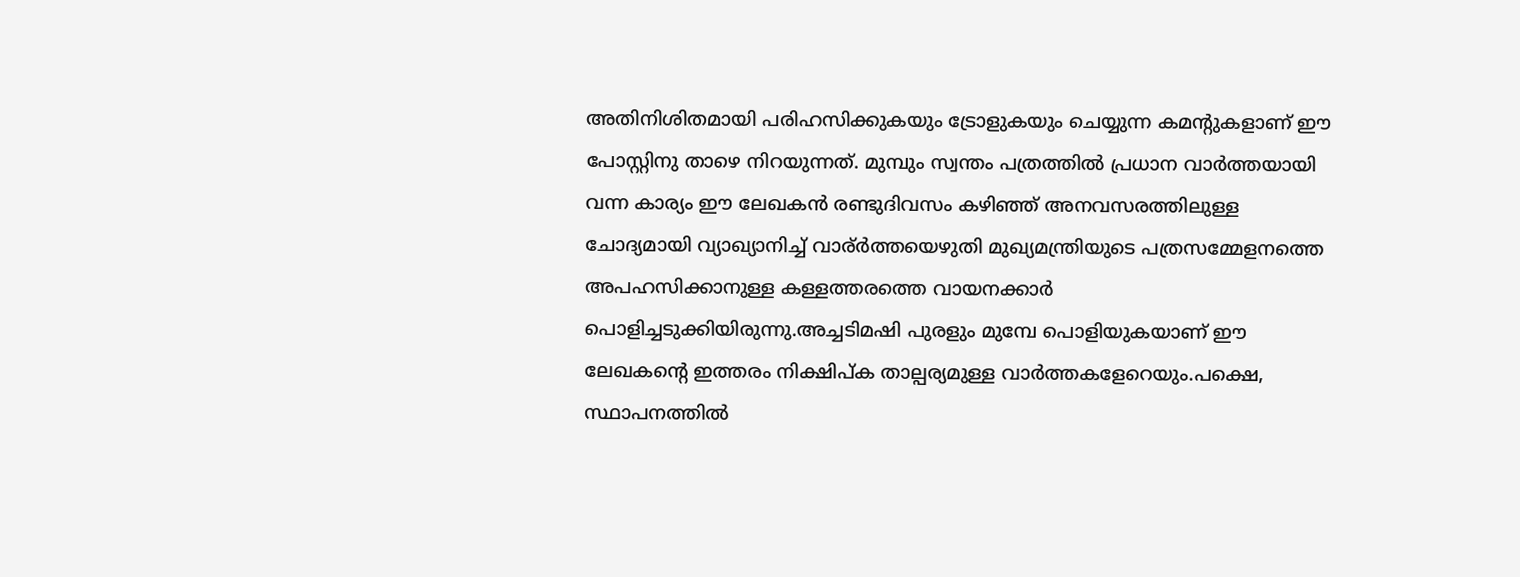അതിനിശിതമായി പരിഹസിക്കുകയും ട്രോളുകയും ചെയ്യുന്ന കമൻ്റുകളാണ് ഈ പോസ്റ്റിനു താഴെ നിറയുന്നത്. മുമ്പും സ്വന്തം പത്രത്തിൽ പ്രധാന വാർത്തയായി വന്ന കാര്യം ഈ ലേഖകൻ രണ്ടുദിവസം കഴിഞ്ഞ് അനവസരത്തിലുള്ള ചോദ്യമായി വ്യാഖ്യാനിച്ച് വാര്ർത്തയെഴുതി മുഖ്യമന്ത്രിയുടെ പത്രസമ്മേളനത്തെ അപഹസിക്കാനുള്ള കള്ളത്തരത്തെ വായനക്കാർ പൊളിച്ചടുക്കിയിരുന്നു.അച്ചടിമഷി പുരളും മുമ്പേ പൊളിയുകയാണ് ഈ ലേഖകൻ്റെ ഇത്തരം നിക്ഷിപ്ക താല്പര്യമുള്ള വാർത്തകളേറെയും.പക്ഷെ, സ്ഥാപനത്തിൽ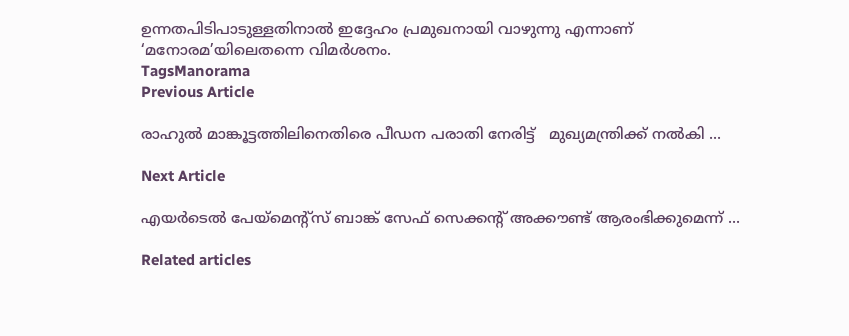ഉന്നതപിടിപാടുള്ളതിനാൽ ഇദ്ദേഹം പ്രമുഖനായി വാഴുന്നു എന്നാണ് ‘മനോരമ’യിലെതന്നെ വിമർശനം.
TagsManorama
Previous Article

രാഹുൽ മാങ്കൂട്ടത്തിലിനെതിരെ പീഡന പരാതി നേരിട്ട്   മുഖ്യമന്ത്രിക്ക് നൽകി ...

Next Article

എയര്‍ടെല്‍ പേയ്‌മെൻ്റ്സ് ബാങ്ക് സേഫ് സെക്കൻ്റ് അക്കൗണ്ട് ആരംഭിക്കുമെന്ന് ...

Related articles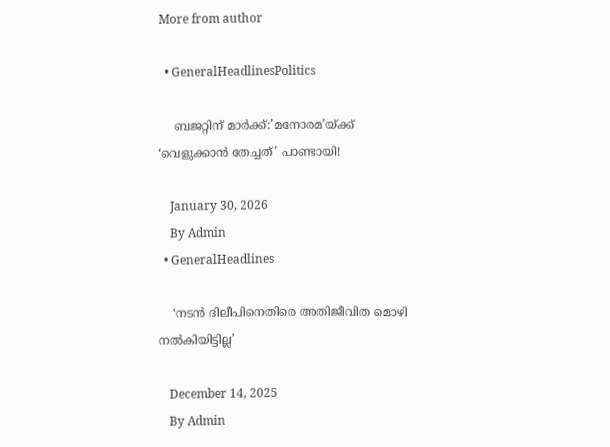More from author

  • GeneralHeadlinesPolitics

    ബജറ്റിന് മാർക്ക്:’മനോരമ’യ്ക്ക് ‘വെളുക്കാൻ തേച്ചത്’ പാണ്ടായി!

    January 30, 2026
    By Admin
  • GeneralHeadlines

    ‘നടൻ ദിലീപിനെതിരെ അതിജീവിത മൊഴി നൽകിയിട്ടില്ല’

    December 14, 2025
    By Admin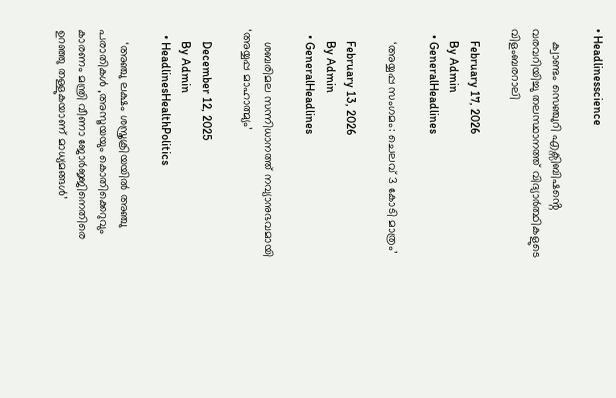• Headlinesscience

    ക്വാണ്ടം സെഞ്ചുറി എക്സിബിഷൻ്റെ വരവറിയിച്ചു തലസ്ഥാനത്ത് വിദ്യാർത്ഥികളുടെ വിളംബരറാലി

    February 17, 2026
    By Admin
  • GeneralHeadlines

    ‘അയ്യപ്പ സംഗമം: ചെലവ് 3 കോടി മാത്രം’

    February 13, 2026
    By Admin
  • GeneralHeadlines

    ശബരിമല സന്നിധാനത്ത് നവ്യാനുഭവമായി ‘അയ്യപ്പ മാഹാത്മ്യം’

    December 12, 2025
    By Admin
  • HeadlinesHealthPolitics

    ‘അഞ്ചു ലക്ഷം ശസ്ത്രക്രിയയിൽ അഞ്ചു പരാതികൾ ,അസൂയയും കൊതിക്കെറുവും കാരണം മന്ത്രി വീണാ ജോർജ്ജിനെതിരെ ഉറഞ്ഞു തള്ളുകയാണ് മാധ്യമങ്ങൾ’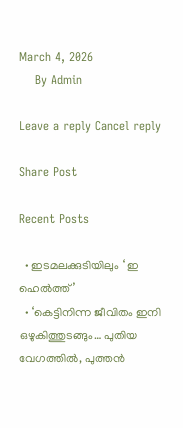March 4, 2026
    By Admin

Leave a reply Cancel reply

Share Post

Recent Posts

  • ഇടമലക്കുടിയിലും ‘ ഇ ഹെല്‍ത്ത്’
  • ‘കെട്ടിനിന്ന ജീവിതം ഇനി ഒഴുകിത്തുടങ്ങും… പുതിയ വേഗത്തിൽ, പുത്തൻ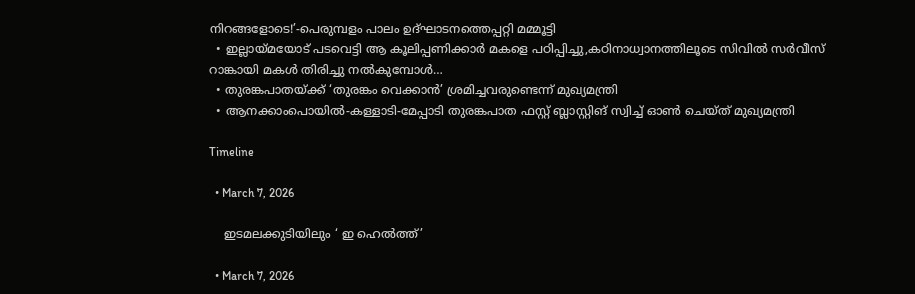നിറങ്ങളോടെ!’-പെരുമ്പളം പാലം ഉദ്ഘാടനത്തെപ്പറ്റി മമ്മൂട്ടി
  • ഇല്ലായ്മയോട് പടവെട്ടി ആ കൂലിപ്പണിക്കാർ മകളെ പഠിപ്പിച്ചു,കഠിനാധ്വാനത്തിലൂടെ സിവിൽ സർവീസ് റാങ്കായി മകൾ തിരിച്ചു നൽകുമ്പോൾ…
  • തുരങ്കപാതയ്ക്ക് ‘തുരങ്കം വെക്കാൻ’ ശ്രമിച്ചവരുണ്ടെന്ന് മുഖ്യമന്ത്രി
  • ആനക്കാംപൊയിൽ-കള്ളാടി-മേപ്പാടി തുരങ്കപാത ഫസ്റ്റ് ബ്ലാസ്റ്റിങ് സ്വിച്ച് ഓൺ ചെയ്ത് മുഖ്യമന്ത്രി

Timeline

  • March 7, 2026

    ഇടമലക്കുടിയിലും ‘ ഇ ഹെല്‍ത്ത്’

  • March 7, 2026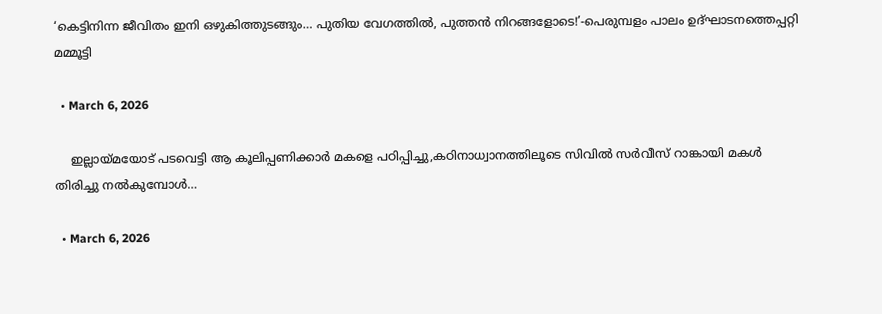‘കെട്ടിനിന്ന ജീവിതം ഇനി ഒഴുകിത്തുടങ്ങും… പുതിയ വേഗത്തിൽ, പുത്തൻ നിറങ്ങളോടെ!’-പെരുമ്പളം പാലം ഉദ്ഘാടനത്തെപ്പറ്റി മമ്മൂട്ടി

  • March 6, 2026

    ഇല്ലായ്മയോട് പടവെട്ടി ആ കൂലിപ്പണിക്കാർ മകളെ പഠിപ്പിച്ചു,കഠിനാധ്വാനത്തിലൂടെ സിവിൽ സർവീസ് റാങ്കായി മകൾ തിരിച്ചു നൽകുമ്പോൾ…

  • March 6, 2026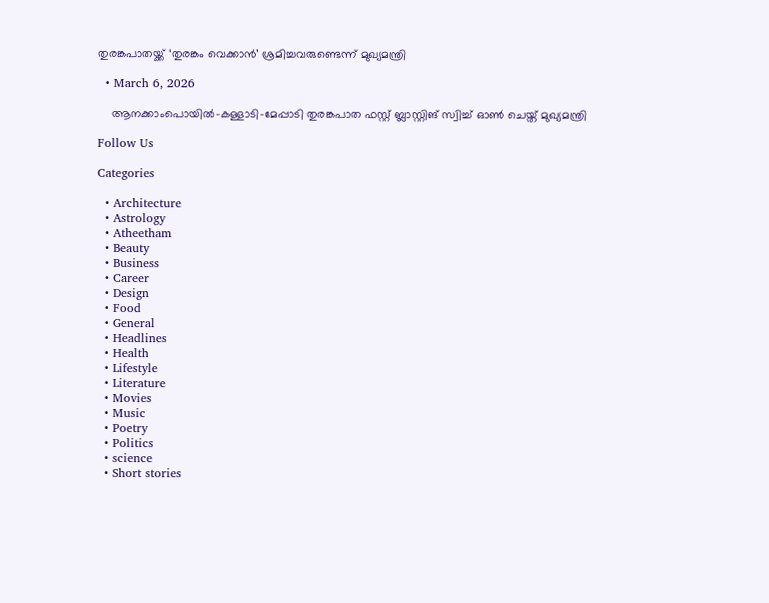തുരങ്കപാതയ്ക്ക് ‘തുരങ്കം വെക്കാൻ’ ശ്രമിച്ചവരുണ്ടെന്ന് മുഖ്യമന്ത്രി

  • March 6, 2026

    ആനക്കാംപൊയിൽ-കള്ളാടി-മേപ്പാടി തുരങ്കപാത ഫസ്റ്റ് ബ്ലാസ്റ്റിങ് സ്വിച്ച് ഓൺ ചെയ്ത് മുഖ്യമന്ത്രി

Follow Us

Categories

  • Architecture
  • Astrology
  • Atheetham
  • Beauty
  • Business
  • Career
  • Design
  • Food
  • General
  • Headlines
  • Health
  • Lifestyle
  • Literature
  • Movies
  • Music
  • Poetry
  • Politics
  • science
  • Short stories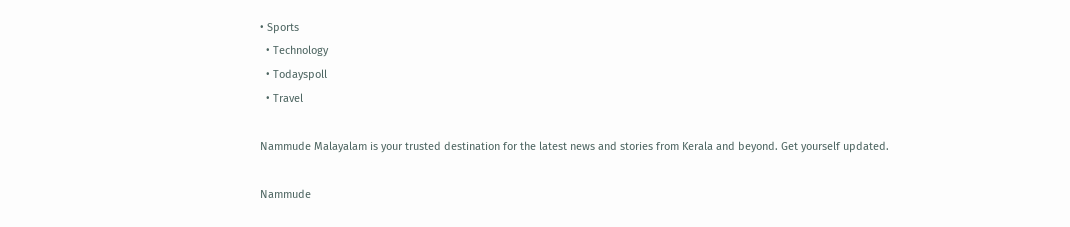• Sports
  • Technology
  • Todayspoll
  • Travel

Nammude Malayalam is your trusted destination for the latest news and stories from Kerala and beyond. Get yourself updated.

Nammude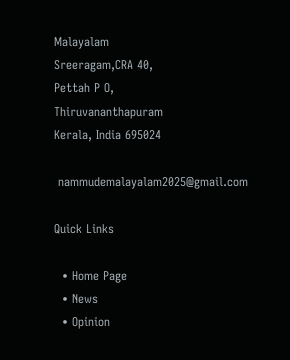Malayalam
Sreeragam,CRA 40,
Pettah P O,
Thiruvananthapuram
Kerala, India 695024

 nammudemalayalam2025@gmail.com

Quick Links

  • Home Page
  • News
  • Opinion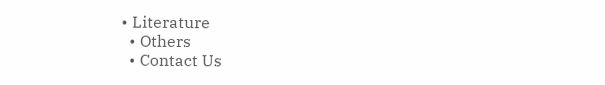• Literature
  • Others
  • Contact Us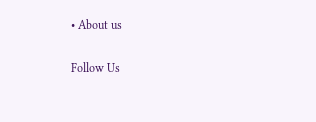• About us

Follow Us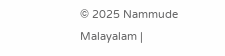© 2025 Nammude Malayalam |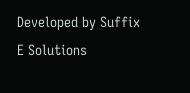Developed by Suffix E Solutions